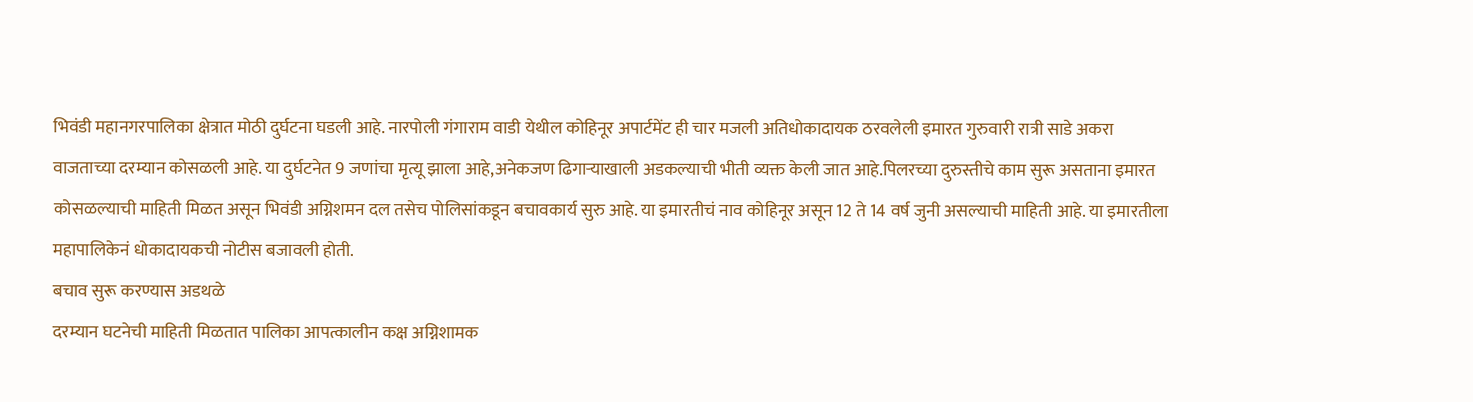भिवंडी महानगरपालिका क्षेत्रात मोठी दुर्घटना घडली आहे. नारपोली गंगाराम वाडी येथील कोहिनूर अपार्टमेंट ही चार मजली अतिधोकादायक ठरवलेली इमारत गुरुवारी रात्री साडे अकरा वाजताच्या दरम्यान कोसळली आहे. या दुर्घटनेत 9 जणांचा मृत्यू झाला आहे,अनेकजण ढिगाऱ्याखाली अडकल्याची भीती व्यक्त केली जात आहे.पिलरच्या दुरुस्तीचे काम सुरू असताना इमारत कोसळल्याची माहिती मिळत असून भिवंडी अग्निशमन दल तसेच पोलिसांकडून बचावकार्य सुरु आहे. या इमारतीचं नाव कोहिनूर असून 12 ते 14 वर्ष जुनी असल्याची माहिती आहे. या इमारतीला महापालिकेनं धोकादायकची नोटीस बजावली होती.
बचाव सुरू करण्यास अडथळे
दरम्यान घटनेची माहिती मिळतात पालिका आपत्कालीन कक्ष अग्निशामक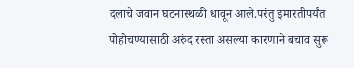दलाचे जवान घटनास्थळी धावून आले.परंतु इमारतीपर्यंत पोहोचण्यासाठी अरुंद रस्ता असल्या कारणाने बचाव सुरू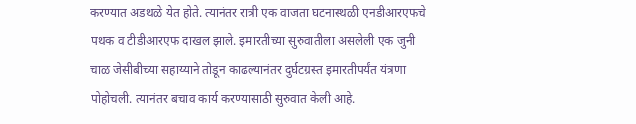करण्यात अडथळे येत होते. त्यानंतर रात्री एक वाजता घटनास्थळी एनडीआरएफचे पथक व टीडीआरएफ दाखल झाले. इमारतीच्या सुरुवातीला असलेली एक जुनी चाळ जेसीबीच्या सहाय्याने तोडून काढल्यानंतर दुर्घटग्रस्त इमारतीपर्यंत यंत्रणा पोहोचली. त्यानंतर बचाव कार्य करण्यासाठी सुरुवात केली आहे.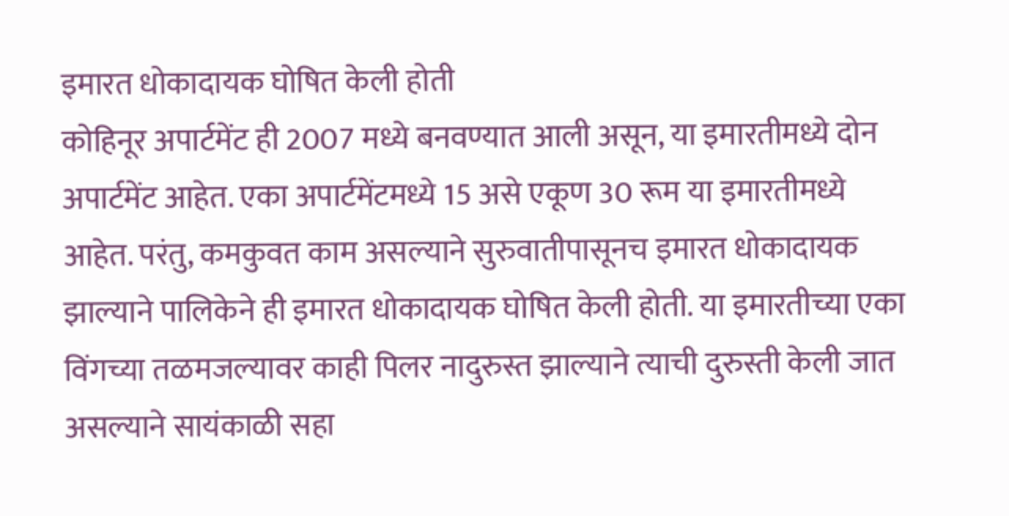इमारत धोकादायक घोषित केली होती
कोहिनूर अपार्टमेंट ही 2007 मध्ये बनवण्यात आली असून, या इमारतीमध्ये दोन अपार्टमेंट आहेत. एका अपार्टमेंटमध्ये 15 असे एकूण 30 रूम या इमारतीमध्ये आहेत. परंतु, कमकुवत काम असल्याने सुरुवातीपासूनच इमारत धोकादायक झाल्याने पालिकेने ही इमारत धोकादायक घोषित केली होती. या इमारतीच्या एका विंगच्या तळमजल्यावर काही पिलर नादुरुस्त झाल्याने त्याची दुरुस्ती केली जात असल्याने सायंकाळी सहा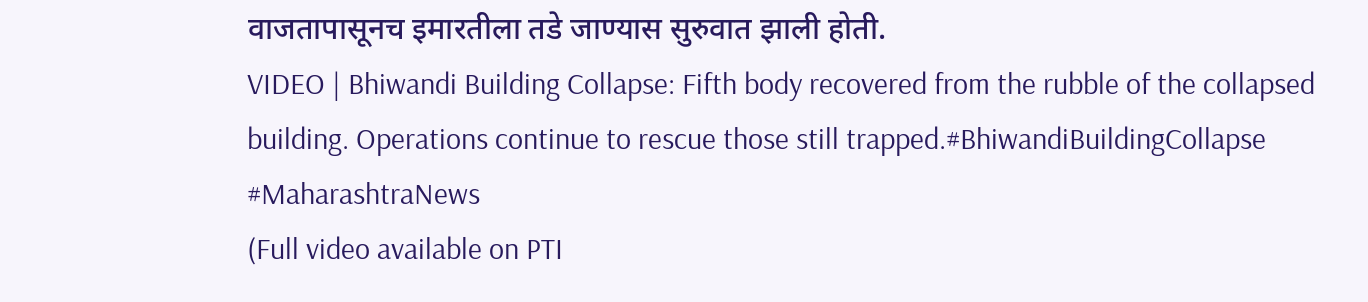वाजतापासूनच इमारतीला तडे जाण्यास सुरुवात झाली होती.
VIDEO | Bhiwandi Building Collapse: Fifth body recovered from the rubble of the collapsed building. Operations continue to rescue those still trapped.#BhiwandiBuildingCollapse #MaharashtraNews
(Full video available on PTI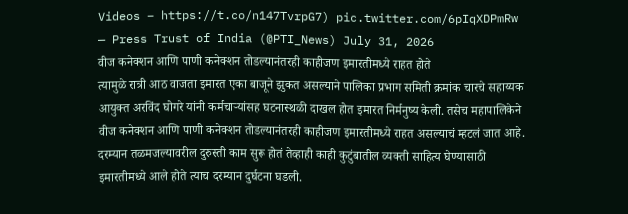Videos – https://t.co/n147TvrpG7) pic.twitter.com/6pIqXDPmRw
— Press Trust of India (@PTI_News) July 31, 2026
वीज कनेक्शन आणि पाणी कनेक्शन तोडल्यानंतरही काहीजण इमारतीमध्ये राहत होते
त्यामुळे रात्री आठ वाजता इमारत एका बाजूने झुकत असल्याने पालिका प्रभाग समिती क्रमांक चारचे सहाय्यक आयुक्त अरविंद घोगरे यांनी कर्मचाऱ्यांसह घटनास्थळी दाखल होत इमारत निर्मनुष्य केली. तसेच महापालिकेने वीज कनेक्शन आणि पाणी कनेक्शन तोडल्यानंतरही काहीजण इमारतीमध्ये राहत असल्याचं म्हटलं जात आहे. दरम्यान तळमजल्यावरील दुरुस्ती काम सुरू होतं तेव्हाही काही कुटुंबातील व्यक्ती साहित्य घेण्यासाठी इमारतीमध्ये आले होते त्याच दरम्यान दुर्घटना घडली.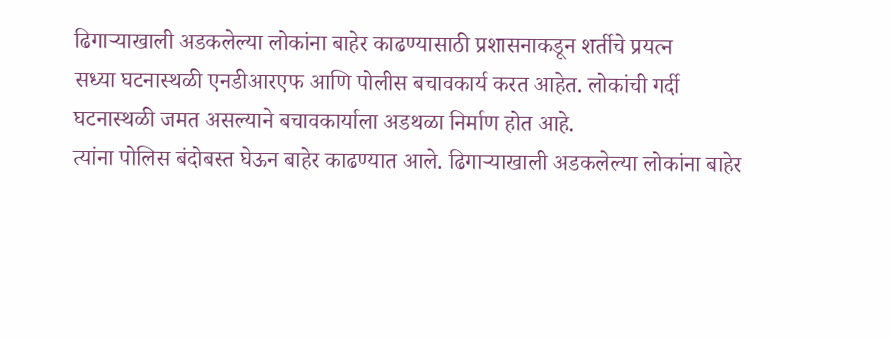ढिगाऱ्याखाली अडकलेल्या लोकांना बाहेर काढण्यासाठी प्रशासनाकडून शर्तीचे प्रयत्न
सध्या घटनास्थळी एनडीआरएफ आणि पोलीस बचावकार्य करत आहेत. लोकांची गर्दी घटनास्थळी जमत असल्याने बचावकार्याला अडथळा निर्माण होत आहे.
त्यांना पोलिस बंदोबस्त घेऊन बाहेर काढण्यात आले. ढिगाऱ्याखाली अडकलेल्या लोकांना बाहेर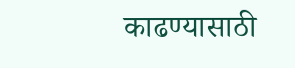काढण्यासाठी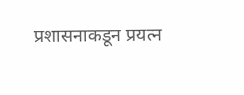प्रशासनाकडून प्रयत्न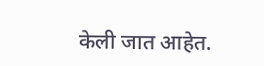केली जात आहेत.